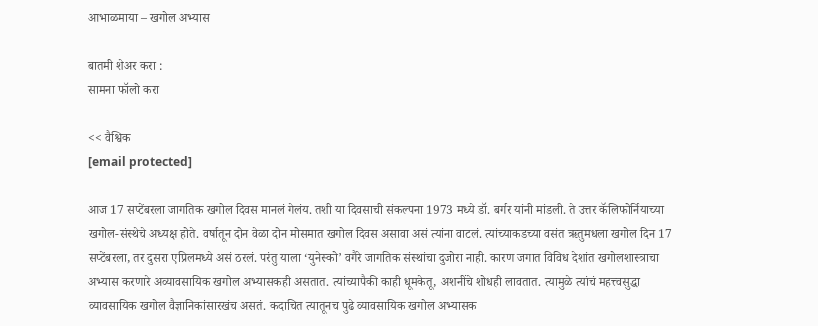आभाळमाया – खगोल अभ्यास

बातमी शेअर करा :
सामना फॉलो करा

<< वैश्विक
[email protected]

आज 17 सप्टेंबरला जागतिक खगोल दिवस मानलं गेलंय. तशी या दिवसाची संकल्पना 1973 मध्ये डॉ. बर्गर यांनी मांडली. ते उत्तर कॅलिफोर्नियाच्या खगोल-संस्थेचे अध्यक्ष होते. वर्षातून दोन वेळा दोन मोसमात खगोल दिवस असावा असं त्यांना वाटलं. त्यांच्याकडच्या वसंत ऋतुमधला खगोल दिन 17 सप्टेंबरला, तर दुसरा एप्रिलमध्ये असं ठरलं. परंतु याला ‘युनेस्को’ वगैरे जागतिक संस्थांचा दुजोरा नाही. कारण जगात विविध देशांत खगोलशास्त्राचा अभ्यास करणारे अव्यावसायिक खगोल अभ्यासकही असतात. त्यांच्यापैकी काही धूमकेतू, अशनींचे शोधही लावतात. त्यामुळे त्यांचं महत्त्वसुद्धा व्यावसायिक खगोल वैज्ञानिकांसारखंच असतं. कदाचित त्यातूनच पुढे व्यावसायिक खगोल अभ्यासक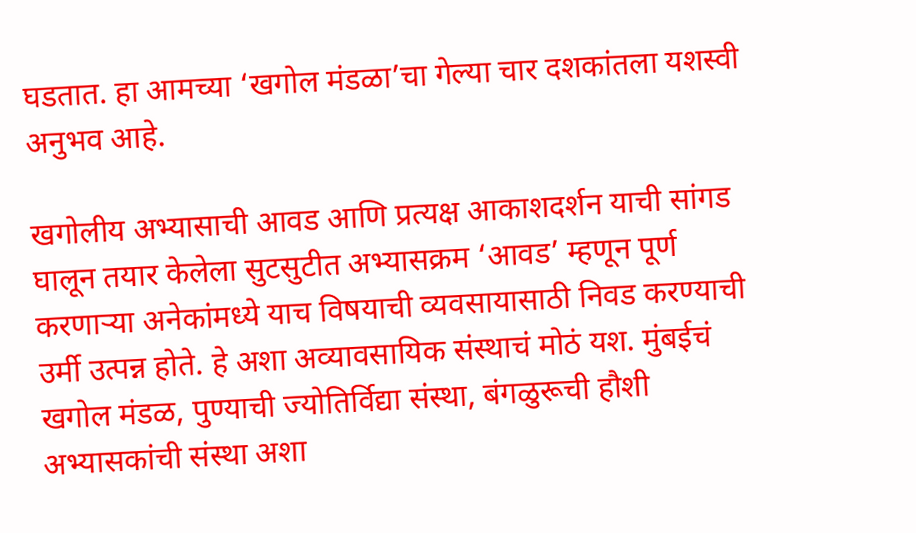घडतात. हा आमच्या ‘खगोल मंडळा’चा गेल्या चार दशकांतला यशस्वी अनुभव आहे.

खगोलीय अभ्यासाची आवड आणि प्रत्यक्ष आकाशदर्शन याची सांगड घालून तयार केलेला सुटसुटीत अभ्यासक्रम ‘आवड’ म्हणून पूर्ण करणाऱ्या अनेकांमध्ये याच विषयाची व्यवसायासाठी निवड करण्याची उर्मी उत्पन्न होते. हे अशा अव्यावसायिक संस्थाचं मोठं यश. मुंबईचं खगोल मंडळ, पुण्याची ज्योतिर्विद्या संस्था, बंगळुरूची हौशी अभ्यासकांची संस्था अशा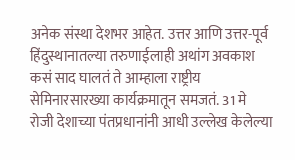अनेक संस्था देशभर आहेत. उत्तर आणि उत्तर-पूर्व हिंदुस्थानातल्या तरुणाईलाही अथांग अवकाश कसं साद घालतं ते आम्हाला राष्ट्रीय सेमिनारसारख्या कार्यक्रमातून समजतं. 31 मे रोजी देशाच्या पंतप्रधानांनी आधी उल्लेख केलेल्या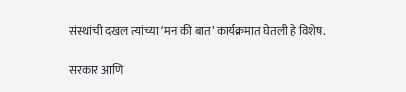संस्थांची दखल त्यांच्या ‘मन की बात’ कार्यक्रमात घेतली हे विशेष.

सरकार आणि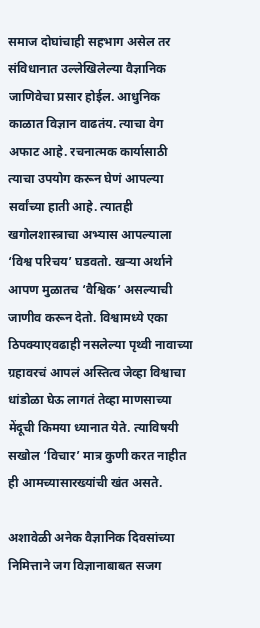समाज दोघांचाही सहभाग असेल तर संविधानात उल्लेखिलेल्या वैज्ञानिक जाणिवेचा प्रसार होईल. आधुनिक काळात विज्ञान वाढतंय. त्याचा वेग अफाट आहे. रचनात्मक कार्यासाठी त्याचा उपयोग करून घेणं आपल्या सर्वांच्या हाती आहे. त्यातही खगोलशास्त्राचा अभ्यास आपल्याला ‘विश्व परिचय’ घडवतो. खऱ्या अर्थाने आपण मुळातच ‘वैश्विक’ असल्याची जाणीव करून देतो. विश्वामध्ये एका ठिपक्याएवढाही नसलेल्या पृथ्वी नावाच्या ग्रहावरचं आपलं अस्तित्व जेव्हा विश्वाचा धांडोळा घेऊ लागतं तेव्हा माणसाच्या मेंदूची किमया ध्यानात येते. त्याविषयी सखोल ‘विचार’ मात्र कुणी करत नाहीत ही आमच्यासारख्यांची खंत असते.

अशावेळी अनेक वैज्ञानिक दिवसांच्या निमित्ताने जग विज्ञानाबाबत सजग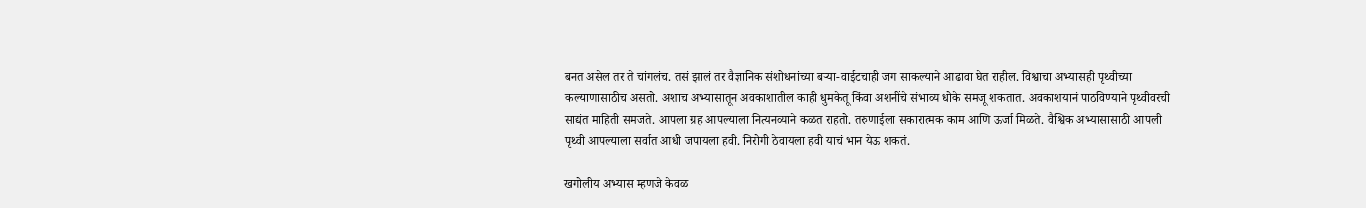बनत असेल तर ते चांगलंच. तसं झालं तर वैज्ञानिक संशोधनांच्या बऱ्या-वाईटचाही जग साकल्याने आढावा घेत राहील. विश्वाचा अभ्यासही पृथ्वीच्या कल्याणासाठीच असतो. अशाच अभ्यासातून अवकाशातील काही धुमकेतू किंवा अशनींचे संभाव्य धोके समजू शकतात. अवकाशयानं पाठविण्याने पृथ्वीवरची साद्यंत माहिती समजते. आपला ग्रह आपल्याला नित्यनव्याने कळत राहतो. तरुणाईला सकारात्मक काम आणि ऊर्जा मिळते. वैश्विक अभ्यासासाठी आपली पृथ्वी आपल्याला सर्वात आधी जपायला हवी. निरोगी ठेवायला हवी याचं भान येऊ शकतं.

खगोलीय अभ्यास म्हणजे केवळ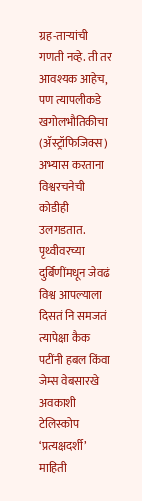ग्रह-ताऱ्यांची गणती नव्हे. ती तर आवश्यक आहेच, पण त्यापलीकडे खगोलभौतिकीचा (ॲस्ट्रॉफिजिक्स) अभ्यास करताना विश्वरचनेची कोडीही उलगडतात. पृथ्वीवरच्या दुर्बिणींमधून जेवढं विश्व आपल्याला दिसतं नि समजतं त्यापेक्षा कैक पटींनी हबल किंवा जेम्स वेबसारखे अवकाशी टेलिस्कोप ‘प्रत्यक्षदर्शी’ माहिती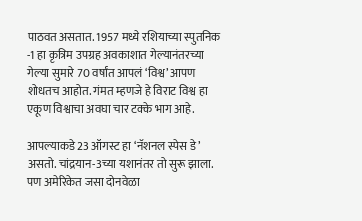पाठवत असतात. 1957 मध्ये रशियाच्या स्पुतनिक -1 हा कृत्रिम उपग्रह अवकाशात गेल्यानंतरच्या गेल्या सुमारे 70 वर्षांत आपलं ‘विश्व’ आपण शोधतच आहोत. गंमत म्हणजे हे विराट विश्व हा एकूण विश्वाचा अवघा चार टक्के भाग आहे.

आपल्याकडे 23 ऑगस्ट हा ‘नॅशनल स्पेस डे’ असतो. चांद्रयान-3च्या यशानंतर तो सुरू झाला. पण अमेरिकेत जसा दोनवेळा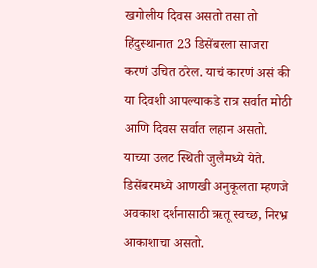खगोलीय दिवस असतो तसा तो हिंदुस्थानात 23 डिसेंबरला साजरा करणं उचित ठरेल. याचं कारणं असं की या दिवशी आपल्याकडे रात्र सर्वात मोठी आणि दिवस सर्वात लहान असतो. याच्या उलट स्थिती जुलैमध्ये येते. डिसेंबरमध्ये आणखी अनुकूलता म्हणजे अवकाश दर्शनासाठी ऋतू स्वच्छ, निरभ्र आकाशाचा असतो.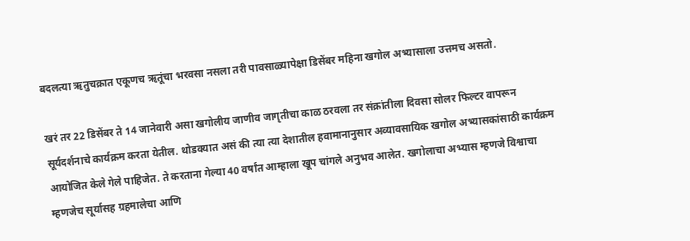बदलत्या ऋतुचक्रात एकूणच ऋतूंचा भरवसा नसला तरी पावसाळ्यापेक्षा डिसेंबर महिना खगोल अभ्यासाला उत्तमच असतो.

खरं तर 22 डिसेंबर ते 14 जानेवारी असा खगोलीय जाणीव जागृतीचा काळ ठरवला तर संक्रांतीला दिवसा सोलर फिल्टर वापरून सूर्यदर्शनाचे कार्यक्रम करता येतील. थोडक्यात असं की त्या त्या देशातील हवामानानुसार अव्यावसायिक खगोल अभ्यासकांसाठी कार्यक्रम आयोजित केले गेले पाहिजेत. ते करताना गेल्या 40 वर्षांत आम्हाला खूप चांगले अनुभव आलेत. खगोलाचा अभ्यास म्हणजे विश्वाचा म्हणजेच सूर्यासह ग्रहमालेचा आणि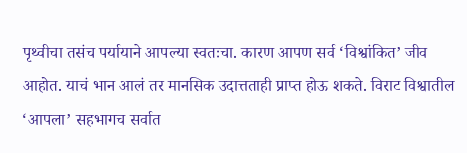पृथ्वीचा तसंच पर्यायाने आपल्या स्वतःचा. कारण आपण सर्व ‘विश्वांकित’ जीव आहोत. याचं भान आलं तर मानसिक उदात्तताही प्राप्त होऊ शकते. विराट विश्वातील ‘आपला’ सहभागच सर्वात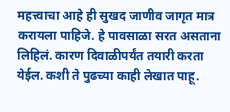महत्त्वाचा आहे ही सुखद जाणीव जागृत मात्र करायला पाहिजे. हे पावसाळा सरत असताना लिहिलं. कारण दिवाळीपर्यंत तयारी करता येईल. कशी ते पुढच्या काही लेखात पाहू.